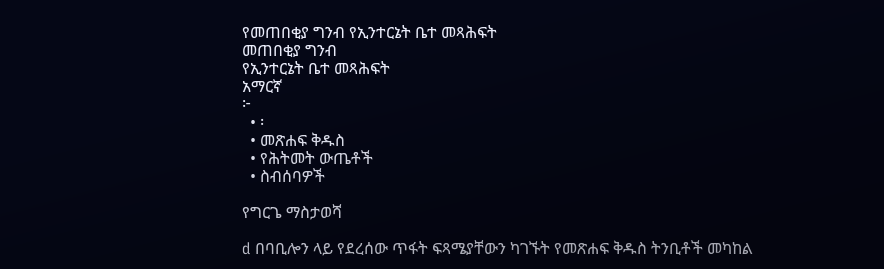የመጠበቂያ ግንብ የኢንተርኔት ቤተ መጻሕፍት
መጠበቂያ ግንብ
የኢንተርኔት ቤተ መጻሕፍት
አማርኛ
፦
  • ፡
  • መጽሐፍ ቅዱስ
  • የሕትመት ውጤቶች
  • ስብሰባዎች

የግርጌ ማስታወሻ

d በባቢሎን ላይ የደረሰው ጥፋት ፍጻሜያቸውን ካገኙት የመጽሐፍ ቅዱስ ትንቢቶች መካከል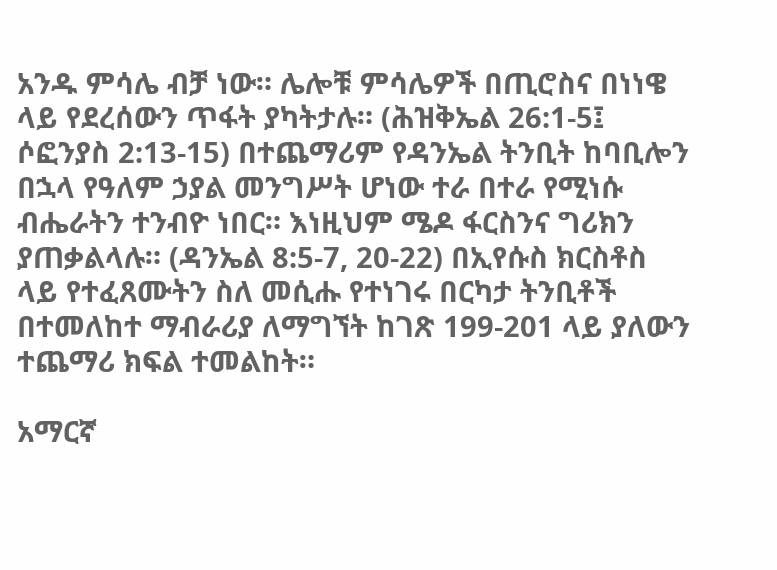አንዱ ምሳሌ ብቻ ነው። ሌሎቹ ምሳሌዎች በጢሮስና በነነዌ ላይ የደረሰውን ጥፋት ያካትታሉ። (ሕዝቅኤል 26:1-5፤ ሶፎንያስ 2:13-15) በተጨማሪም የዳንኤል ትንቢት ከባቢሎን በኋላ የዓለም ኃያል መንግሥት ሆነው ተራ በተራ የሚነሱ ብሔራትን ተንብዮ ነበር። እነዚህም ሜዶ ፋርስንና ግሪክን ያጠቃልላሉ። (ዳንኤል 8:5-7, 20-22) በኢየሱስ ክርስቶስ ላይ የተፈጸሙትን ስለ መሲሑ የተነገሩ በርካታ ትንቢቶች በተመለከተ ማብራሪያ ለማግኘት ከገጽ 199-201 ላይ ያለውን ተጨማሪ ክፍል ተመልከት።

አማርኛ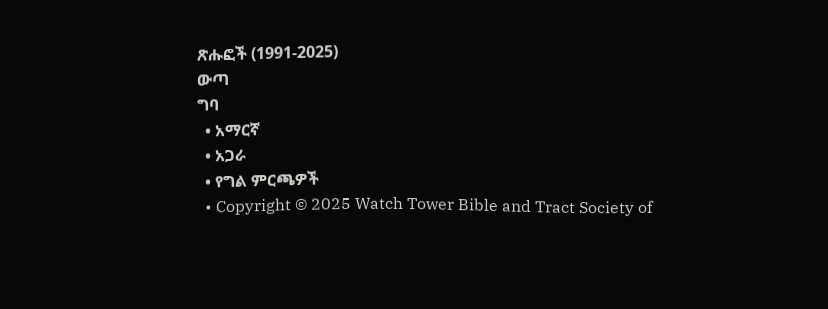ጽሑፎች (1991-2025)
ውጣ
ግባ
  • አማርኛ
  • አጋራ
  • የግል ምርጫዎች
  • Copyright © 2025 Watch Tower Bible and Tract Society of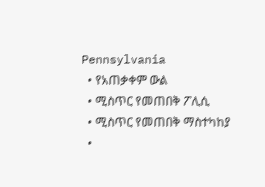Pennsylvania
  • የአጠቃቀም ውል
  • ሚስጥር የመጠበቅ ፖሊሲ
  • ሚስጥር የመጠበቅ ማስተካከያ
  •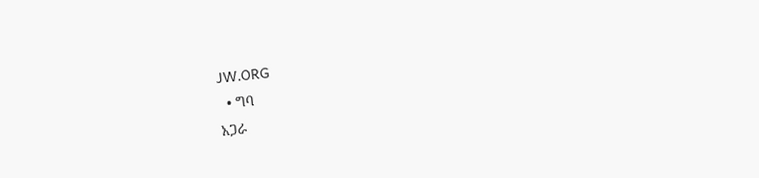JW.ORG
  • ግባ
አጋራ